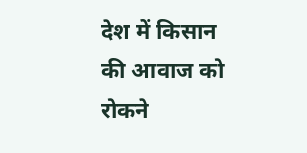देश में किसान की आवाज को रोकने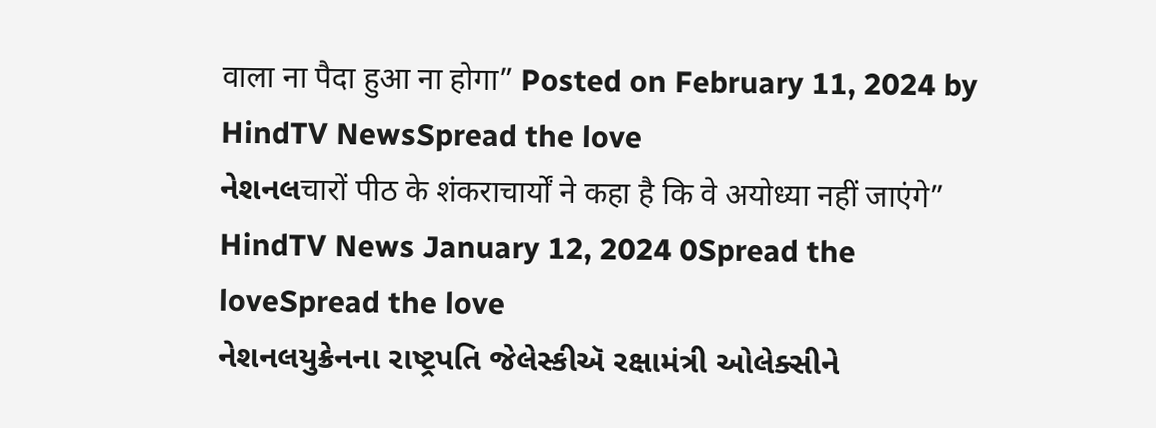वाला ना पैदा हुआ ना होगा” Posted on February 11, 2024 by HindTV NewsSpread the love
નેશનલचारों पीठ के शंकराचार्यों ने कहा है कि वे अयोध्या नहीं जाएंगे” HindTV News January 12, 2024 0Spread the loveSpread the love
નેશનલયુક્રેનના રાષ્ટ્રપતિ જેલેસ્કીઍ રક્ષામંત્રી ઓલેક્સીને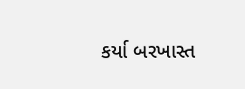કર્યા બરખાસ્ત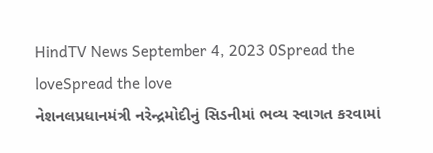HindTV News September 4, 2023 0Spread the loveSpread the love
નેશનલપ્રધાનમંત્રી નરેન્દ્રમોદીનું સિડનીમાં ભવ્ય સ્વાગત કરવામાં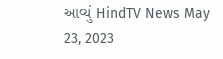આવ્યું HindTV News May 23, 2023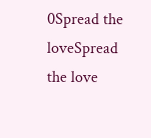0Spread the loveSpread the love